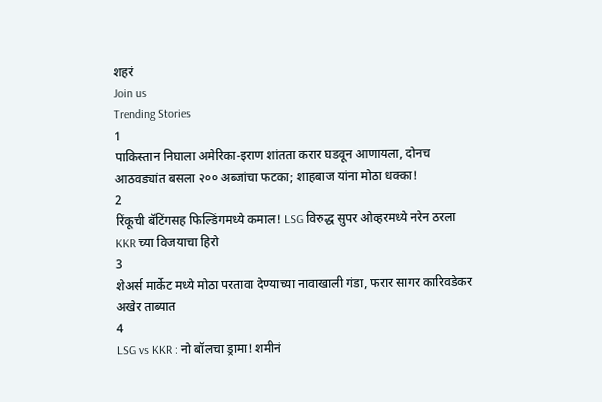शहरं
Join us
Trending Stories
1
पाकिस्तान निघाला अमेरिका-इराण शांतता करार घडवून आणायला, दोनच आठवड्यांत बसला २०० अब्जांचा फटका; शाहबाज यांना मोठा धक्का!
2
रिंकूची बॅटिंगसह फिल्डिंगमध्ये कमाल! LSG विरुद्ध सुपर ओव्हरमध्ये नरेन ठरला KKR च्या विजयाचा हिरो
3
शेअर्स मार्केट मध्ये मोठा परतावा देण्याच्या नावाखाली गंडा, फरार सागर कारिवडेकर अखेर ताब्यात
4
LSG vs KKR : नो बॉलचा ड्रामा! शमीनं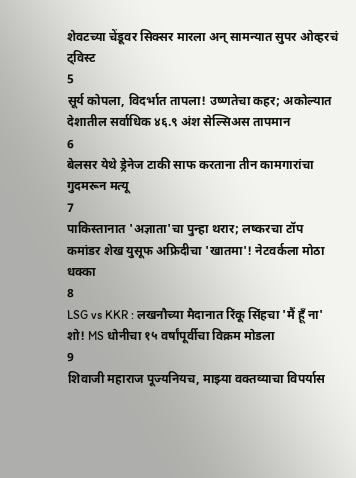शेवटच्या चेंडूवर सिक्सर मारला अन् सामन्यात सुपर ओव्हरचं ट्विस्ट
5
सूर्य कोपला, विदर्भात तापला! उष्णतेचा कहर; अकोल्यात देशातील सर्वाधिक ४६.९ अंश सेल्सिअस तापमान
6
बेलसर येथे ड्रेनेज टाकी साफ करताना तीन कामगारांचा गुदमरून मत्यू
7
पाकिस्तानात 'अज्ञाता'चा पुन्हा थरार; लष्करचा टॉप कमांडर शेख युसूफ अफ्रिदीचा 'खातमा'! नेटवर्कला मोठा धक्का
8
LSG vs KKR : लखनौच्या मैदानात रिंकू सिंहचा 'मैं हूँ ना' शो! MS धोनीचा १५ वर्षांपूर्वीचा विक्रम मोडला
9
शिवाजी महाराज पूज्यनियच, माझ्या वक्तव्याचा विपर्यास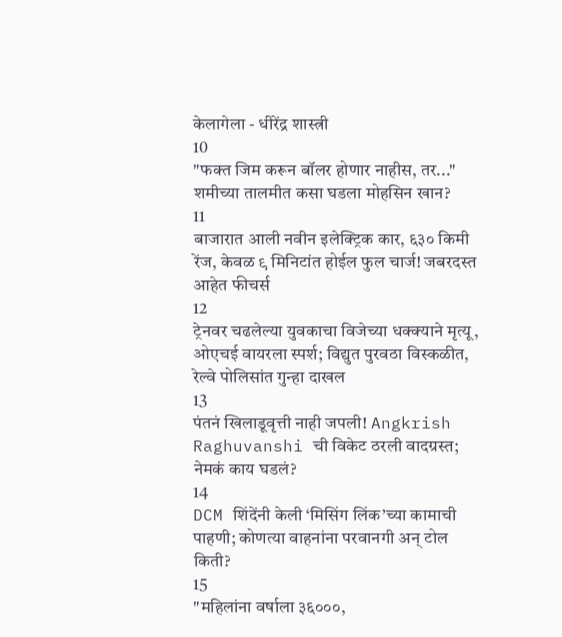केलागेला - धीरेंद्र शास्त्री
10
"फक्त जिम करून बॉलर होणार नाहीस, तर..." शमीच्या तालमीत कसा घडला मोहसिन खान?
11
बाजारात आली नवीन इलेक्ट्रिक कार, ६३० किमी रेंज, केवळ ९ मिनिटांत होईल फुल चार्ज! जबरदस्त आहेत फीचर्स
12
ट्रेनवर चढलेल्या युवकाचा विजेच्या धक्क्याने मृत्यू, ओएचई वायरला स्पर्श; विद्युत पुरवठा विस्कळीत, रेल्वे पोलिसांत गुन्हा दाखल
13
पंतनं खिलाडूवृत्ती नाही जपली! Angkrish Raghuvanshi ची विकेट ठरली वादग्रस्त; नेमकं काय घडलं?
14
DCM शिंदेंनी केली ‘मिसिंग लिंक’च्या कामाची पाहणी; कोणत्या वाहनांना परवानगी अन् टोल किती?
15
"महिलांना वर्षाला ३६०००,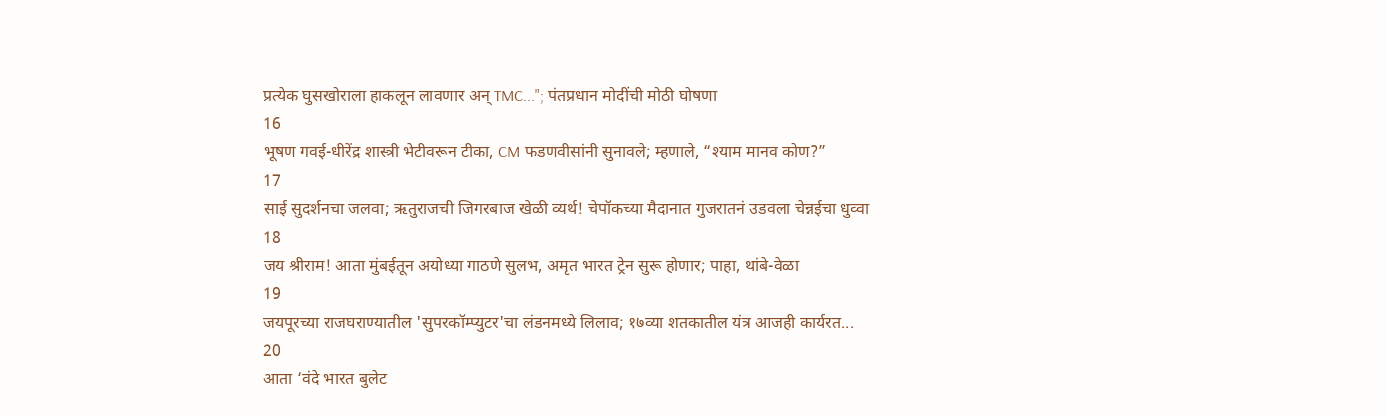प्रत्येक घुसखोराला हाकलून लावणार अन् TMC..."; पंतप्रधान मोदींची मोठी घोषणा
16
भूषण गवई-धीरेंद्र शास्त्री भेटीवरून टीका, CM फडणवीसांनी सुनावले; म्हणाले, “श्याम मानव कोण?”
17
साई सुदर्शनचा जलवा; ऋतुराजची जिगरबाज खेळी व्यर्थ! चेपॉकच्या मैदानात गुजरातनं उडवला चेन्नईचा धुव्वा
18
जय श्रीराम! आता मुंबईतून अयोध्या गाठणे सुलभ, अमृत भारत ट्रेन सुरू होणार; पाहा, थांबे-वेळा
19
जयपूरच्या राजघराण्यातील 'सुपरकॉम्प्युटर'चा लंडनमध्ये लिलाव; १७व्या शतकातील यंत्र आजही कार्यरत...
20
आता ‘वंदे भारत बुलेट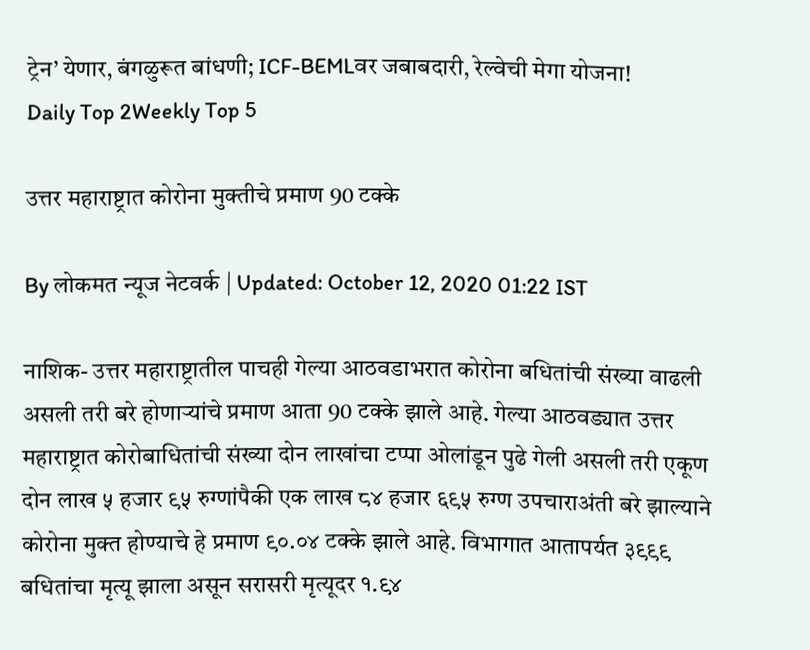ट्रेन’ येणार, बंगळुरूत बांधणी; ICF-BEMLवर जबाबदारी, रेल्वेची मेगा योजना!
Daily Top 2Weekly Top 5

उत्तर महाराष्ट्रात कोरोना मुक्तीचे प्रमाण 90 टक्के

By लोकमत न्यूज नेटवर्क | Updated: October 12, 2020 01:22 IST

नाशिक- उत्तर महाराष्ट्रातील पाचही गेल्या आठवडाभरात कोरोना बधितांची संख्या वाढली असली तरी बरे होणाऱ्यांचे प्रमाण आता 90 टक्के झाले आहे. गेल्या आठवड्यात उत्तर महाराष्ट्रात कोरोबाधितांची संख्या दोन लाखांचा टप्पा ओलांडून पुढे गेली असली तरी एकूण दोन लाख ५ हजार ९५ रुग्णांपैकी एक लाख ८४ हजार ६९५ रुग्ण उपचाराअंती बरे झाल्याने कोरोना मुक्त होण्याचे हे प्रमाण ९०.०४ टक्के झाले आहे. विभागात आतापर्यत ३९९९ बधितांचा मृत्यू झाला असून सरासरी मृत्यूदर १.९४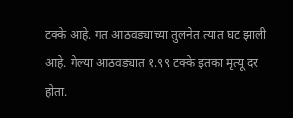टक्के आहे. गत आठवड्याच्या तुलनेत त्यात घट झाली आहे. गेल्या आठवड्यात १.९९ टक्के इतका मृत्यू दर होता.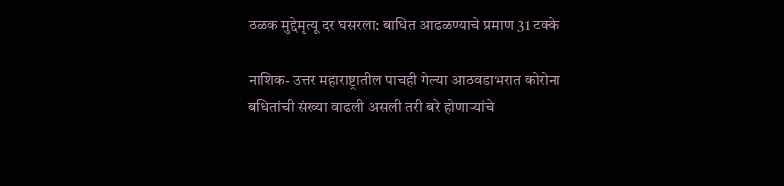ठळक मुद्देमृत्यू दर घसरला: बाधित आढळण्याचे प्रमाण 31 टक्के

नाशिक- उत्तर महाराष्ट्रातील पाचही गेल्या आठवडाभरात कोरोना बधितांची संख्या वाढली असली तरी बरे होणाऱ्यांचे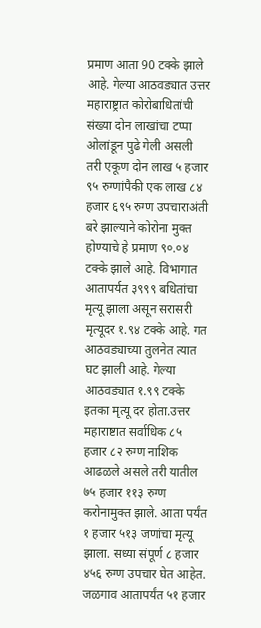प्रमाण आता 90 टक्के झाले आहे. गेल्या आठवड्यात उत्तर महाराष्ट्रात कोरोबाधितांची संख्या दोन लाखांचा टप्पा ओलांडून पुढे गेली असली तरी एकूण दोन लाख ५ हजार ९५ रुग्णांपैकी एक लाख ८४ हजार ६९५ रुग्ण उपचाराअंती बरे झाल्याने कोरोना मुक्त होण्याचे हे प्रमाण ९०.०४ टक्के झाले आहे. विभागात आतापर्यत ३९९९ बधितांचा मृत्यू झाला असून सरासरी मृत्यूदर १.९४ टक्के आहे. गत आठवड्याच्या तुलनेत त्यात घट झाली आहे. गेल्या आठवड्यात १.९९ टक्के इतका मृत्यू दर होता.उत्तर महाराष्टात सर्वाधिक ८५ हजार ८२ रुग्ण नाशिक आढळले असले तरी यातील ७५ हजार ११३ रुग्ण करोनामुक्त झाले. आता पर्यंत १ हजार ५१३ जणांचा मृत्यू झाला. सध्या संपूर्ण ८ हजार ४५६ रुग्ण उपचार घेत आहेत. जळगाव आतापर्यंत ५१ हजार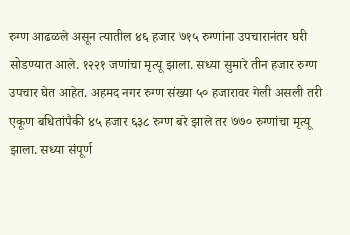रुग्ण आढळले असून त्यातील ४६ हजार ७१५ रुग्णांना उपचारानंतर घरी सोडण्यात आले. १२२१ जणांचा मृत्यू झाला. सध्या सुमारे तीन हजार रुग्ण उपचार घेत आहेत. अहमद नगर रुग्ण संख्या ५० हजारावर गेली असली तरी एकूण बधितांपैकी ४५ हजार ६३८ रुग्ण बरे झाले तर ७७० रुग्णांचा मृत्यू झाला. सध्या संपूर्ण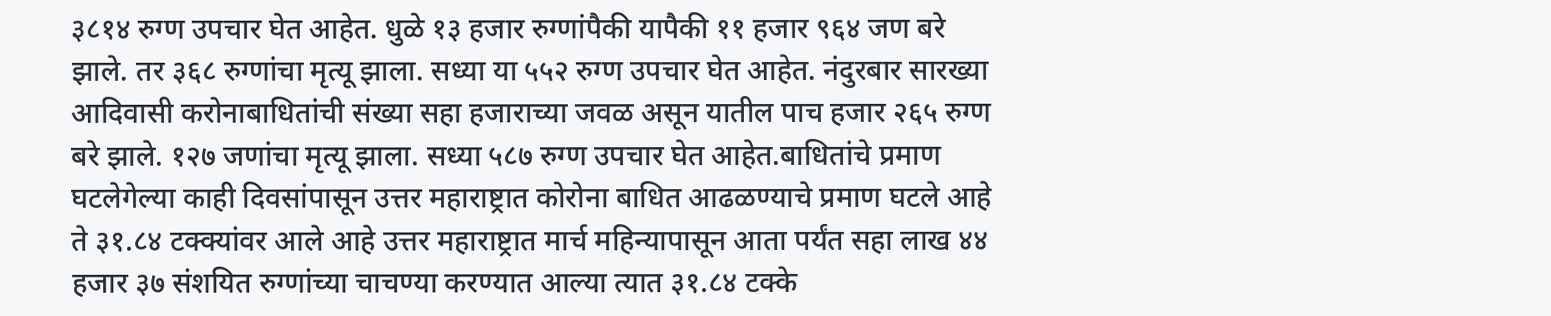३८१४ रुग्ण उपचार घेत आहेत. धुळे १३ हजार रुग्णांपैकी यापैकी ११ हजार ९६४ जण बरे झाले. तर ३६८ रुग्णांचा मृत्यू झाला. सध्या या ५५२ रुग्ण उपचार घेत आहेत. नंदुरबार सारख्या आदिवासी करोनाबाधितांची संख्या सहा हजाराच्या जवळ असून यातील पाच हजार २६५ रुग्ण बरे झाले. १२७ जणांचा मृत्यू झाला. सध्या ५८७ रुग्ण उपचार घेत आहेत.बाधितांचे प्रमाण घटलेगेल्या काही दिवसांपासून उत्तर महाराष्ट्रात कोरोना बाधित आढळण्याचे प्रमाण घटले आहे ते ३१.८४ टक्क्यांवर आले आहे उत्तर महाराष्ट्रात मार्च महिन्यापासून आता पर्यंत सहा लाख ४४ हजार ३७ संशयित रुग्णांच्या चाचण्या करण्यात आल्या त्यात ३१.८४ टक्के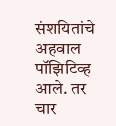संशयितांचे अहवाल पॉझिटिव्ह आले. तर चार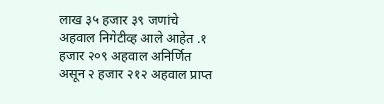लाख ३५ हजार ३९ जणांचे अहवाल निगेटीव्ह आले आहेत .१ हजार २०९ अहवाल अनिर्णित असून २ हजार २१२ अहवाल प्राप्त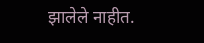झालेले नाहीत.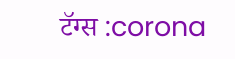टॅग्स :corona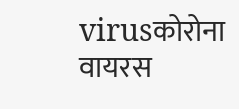virusकोरोना वायरस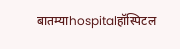बातम्याhospitalहॉस्पिटल